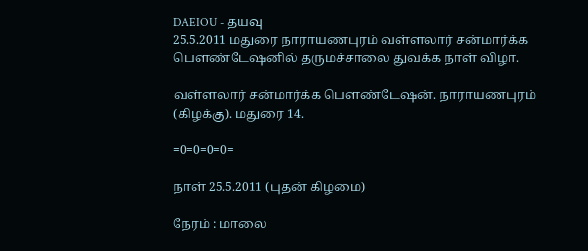DAEIOU - தயவு
25.5.2011 மதுரை நாராயணபுரம் வள்ளலார் சன்மார்க்க பெளண்டேஷனில் தருமச்சாலை துவக்க நாள் விழா.

வள்ளலார் சன்மார்க்க பெளண்டேஷன். நாராயணபுரம் (கிழக்கு). மதுரை 14.

=0=0=0=0=

நாள் 25.5.2011 (புதன் கிழமை)

நேரம் : மாலை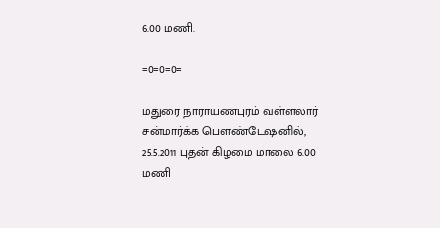6.00 மணி.

=0=0=0=

மதுரை நாராயணபுரம் வள்ளலார் சன்மார்க்க பெளண்டேஷனில், 25.5.2011 புதன் கிழமை மாலை 6.00 மணி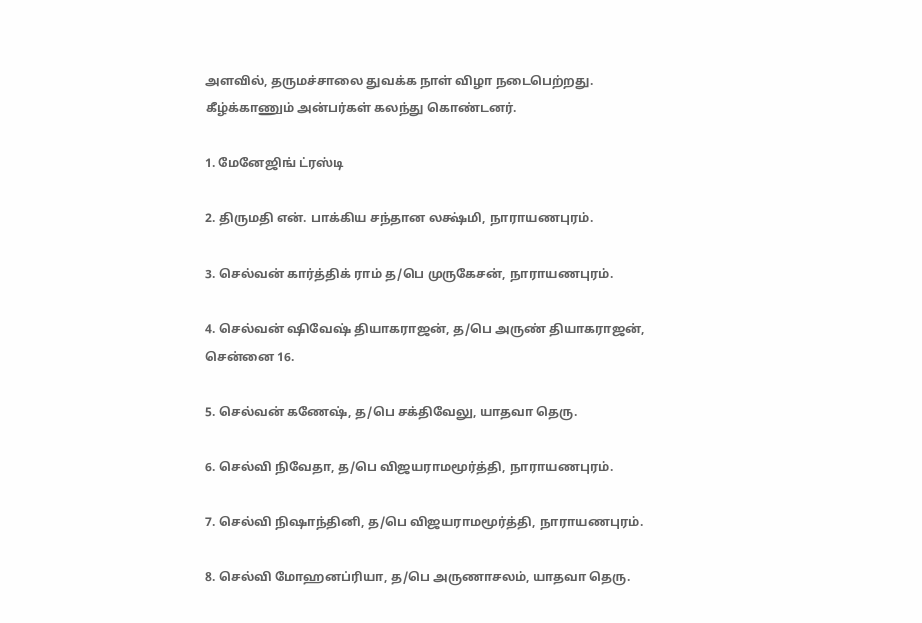அளவில், தருமச்சாலை துவக்க நாள் விழா நடைபெற்றது. கீழ்க்காணும் அன்பர்கள் கலந்து கொண்டனர்.

1. மேனேஜிங் ட்ரஸ்டி

2. திருமதி என். பாக்கிய சந்தான லக்ஷ்மி, நாராயணபுரம்.

3. செல்வன் கார்த்திக் ராம் த/பெ முருகேசன், நாராயணபுரம்.

4. செல்வன் ஷிவேஷ் தியாகராஜன், த/பெ அருண் தியாகராஜன், சென்னை 16.

5. செல்வன் கணேஷ், த/பெ சக்திவேலு, யாதவா தெரு.

6. செல்வி நிவேதா, த/பெ விஜயராமமூர்த்தி, நாராயணபுரம்.

7. செல்வி நிஷாந்தினி, த/பெ விஜயராமமூர்த்தி, நாராயணபுரம்.

8. செல்வி மோஹனப்ரியா, த/பெ அருணாசலம், யாதவா தெரு.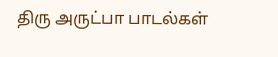திரு அருட்பா பாடல்கள்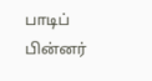பாடிப் பின்னர்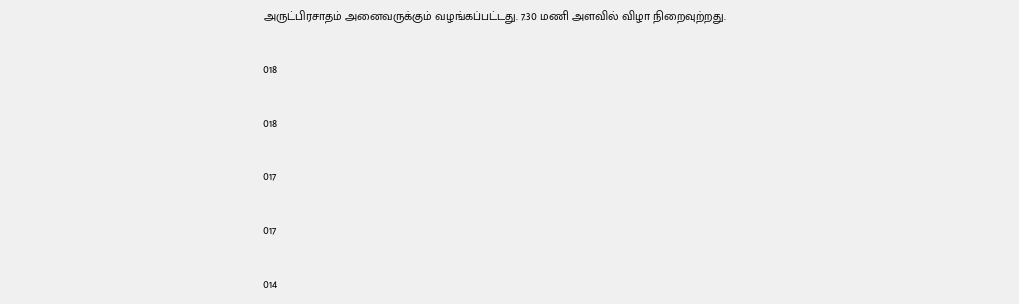அருட்பிரசாதம் அனைவருக்கும் வழங்கப்பட்டது. 7.30 மணி அளவில் விழா நிறைவுற்றது.

018

018

017

017

014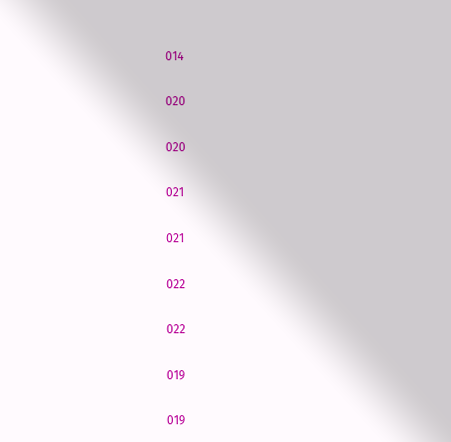014

020

020

021

021

022

022

019

019